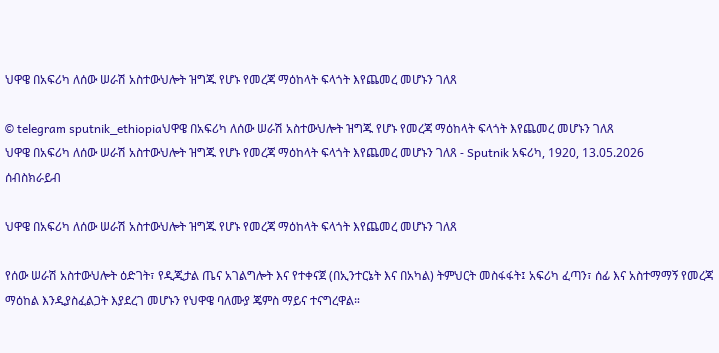ህዋዌ በአፍሪካ ለሰው ሠራሽ አስተውህሎት ዝግጁ የሆኑ የመረጃ ማዕከላት ፍላጎት እየጨመረ መሆኑን ገለጸ

© telegram sputnik_ethiopiaህዋዌ በአፍሪካ ለሰው ሠራሽ አስተውህሎት ዝግጁ የሆኑ የመረጃ ማዕከላት ፍላጎት እየጨመረ መሆኑን ገለጸ
ህዋዌ በአፍሪካ ለሰው ሠራሽ አስተውህሎት ዝግጁ የሆኑ የመረጃ ማዕከላት ፍላጎት እየጨመረ መሆኑን ገለጸ - Sputnik አፍሪካ, 1920, 13.05.2026
ሰብስክራይብ

ህዋዌ በአፍሪካ ለሰው ሠራሽ አስተውህሎት ዝግጁ የሆኑ የመረጃ ማዕከላት ፍላጎት እየጨመረ መሆኑን ገለጸ

የሰው ሠራሽ አስተውህሎት ዕድገት፣ የዲጂታል ጤና አገልግሎት እና የተቀናጀ (በኢንተርኔት እና በአካል) ትምህርት መስፋፋት፤ አፍሪካ ፈጣን፣ ሰፊ እና አስተማማኝ የመረጃ ማዕከል እንዲያስፈልጋት እያደረገ መሆኑን የህዋዌ ባለሙያ ጄምስ ማይና ተናግረዋል።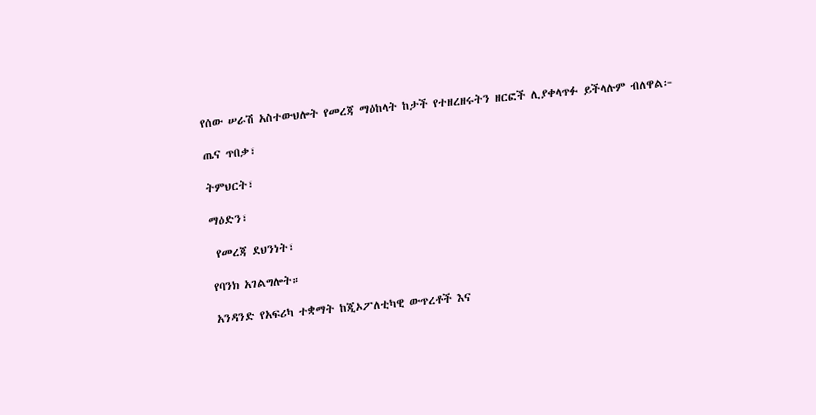የሰው ሠራሽ አስተውህሎት የመረጃ ማዕከላት ከታች የተዘረዘሩትን ዘርፎች ሊያቀላጥፉ ይችላሉም ብለዋል፦

ጤና ጥበቃ፣

ትምህርት፣

ማዕድን፣

 የመረጃ ደህንነት፣

የባንክ አገልግሎት።

አንዳንድ የአፍሪካ ተቋማት ከጂኦፖለቲካዊ ውጥረቶች እና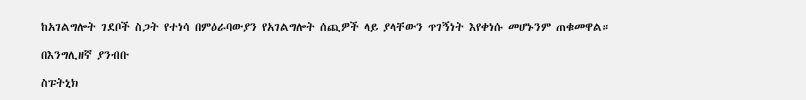ከአገልግሎት ገደቦች ስጋት የተነሳ በምዕራባውያን የአገልግሎት ሰጪዎች ላይ ያላቸውን ጥገኝነት እየቀነሱ መሆኑንም ጠቁመዋል።

በእንግሊዘኛ ያንብቡ

ስፑትኒክ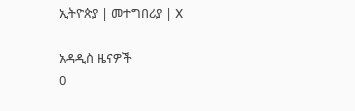ኢትዮጵያ | መተግበሪያ | X

አዳዲስ ዜናዎች
0